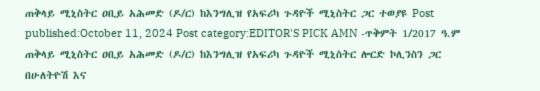ጠቅላይ ሚኒስትር ዐቢይ አሕመድ (ዶ/ር) ከእንግሊዝ የአፍሪካ ጉዳዮች ሚኒስትር ጋር ተወያዩ Post published:October 11, 2024 Post category:EDITOR'S PICK AMN -ጥቅምት 1/2017 ዓ.ም ጠቅላይ ሚኒስትር ዐቢይ አሕመድ (ዶ/ር) ከእንግሊዝ የአፍሪካ ጉዳዮች ሚኒስትር ሎርድ ኮሊንስን ጋር በሁለትዮሽ እና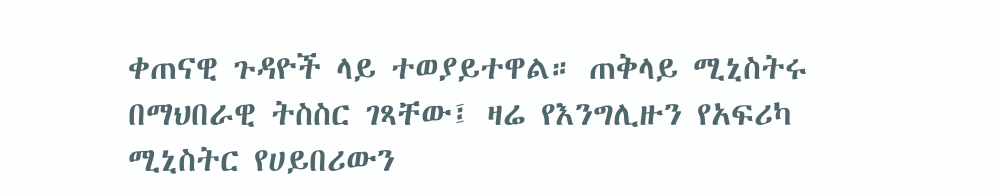ቀጠናዊ ጉዳዮች ላይ ተወያይተዋል። ጠቅላይ ሚኒስትሩ በማህበራዊ ትስስር ገጻቸው፤ ዛሬ የእንግሊዙን የአፍሪካ ሚኒስትር የሀይበሪውን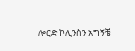ሎርድ ኮሊንስን አግኝቼ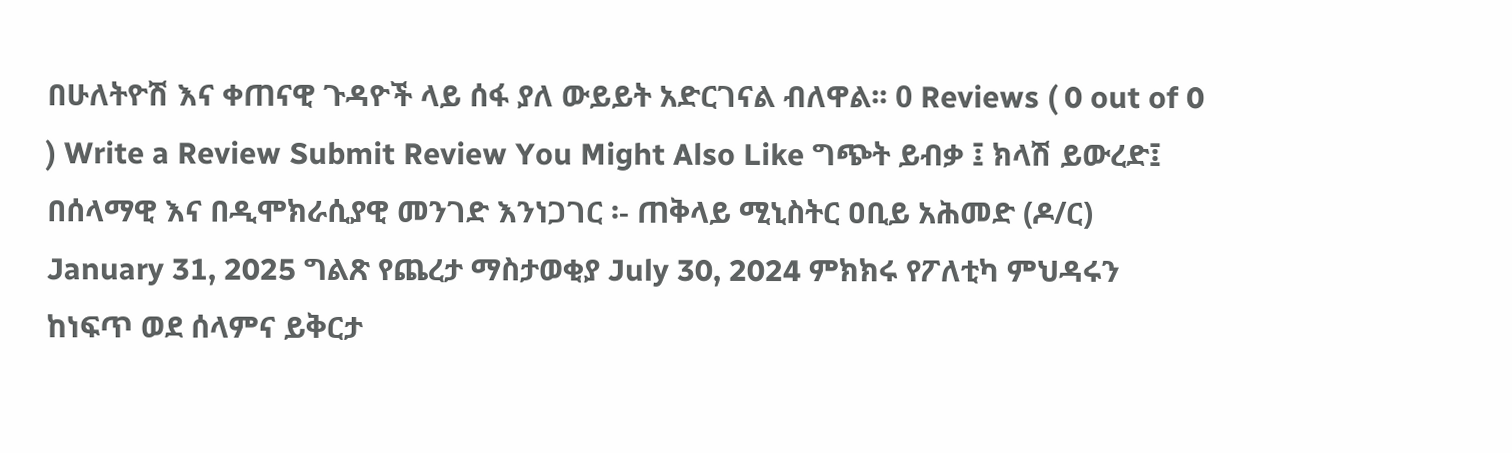በሁለትዮሽ እና ቀጠናዊ ጉዳዮች ላይ ሰፋ ያለ ውይይት አድርገናል ብለዋል፡፡ 0 Reviews ( 0 out of 0 ) Write a Review Submit Review You Might Also Like ግጭት ይብቃ ፤ ክላሽ ይውረድ፤ በሰላማዊ እና በዲሞክራሲያዊ መንገድ እንነጋገር ፡- ጠቅላይ ሚኒስትር ዐቢይ አሕመድ (ዶ/ር) January 31, 2025 ግልጽ የጨረታ ማስታወቂያ July 30, 2024 ምክክሩ የፖለቲካ ምህዳሩን ከነፍጥ ወደ ሰላምና ይቅርታ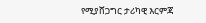የሚያሸጋግር ታሪካዊ እርምጃ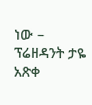ነው – ፕሬዘዳንት ታዬ አጽቀ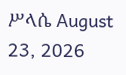ሥላሴ August 23, 2026